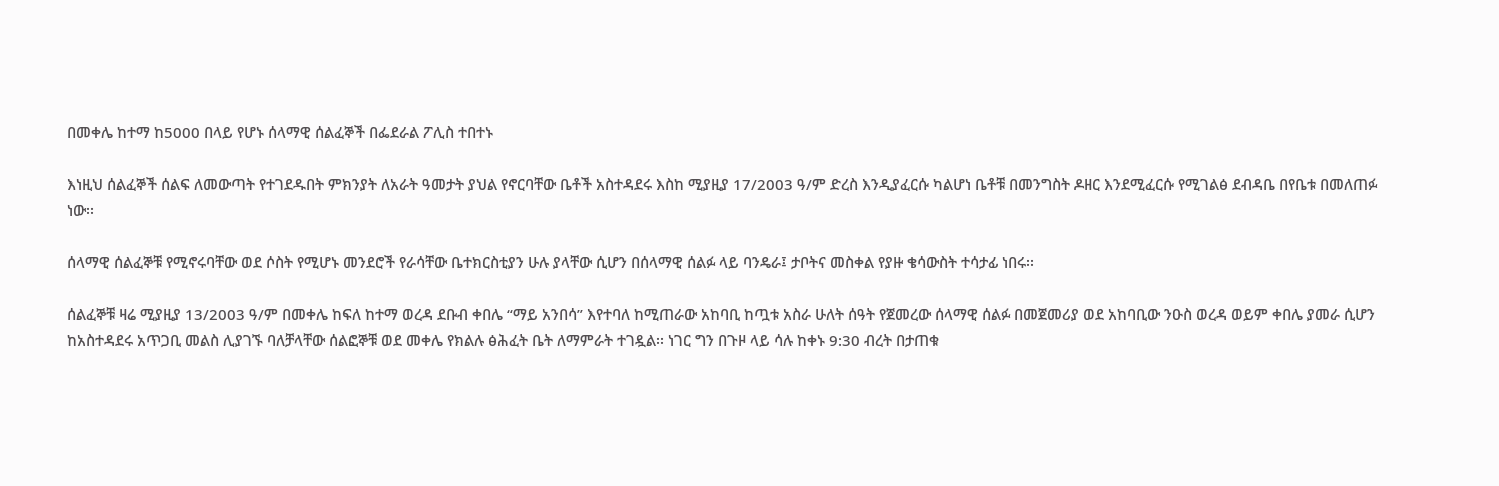በመቀሌ ከተማ ከ5000 በላይ የሆኑ ሰላማዊ ሰልፈኞች በፌደራል ፖሊስ ተበተኑ

እነዚህ ሰልፈኞች ሰልፍ ለመውጣት የተገደዱበት ምክንያት ለአራት ዓመታት ያህል የኖርባቸው ቤቶች አስተዳደሩ እስከ ሚያዚያ 17/2003 ዓ/ም ድረስ እንዲያፈርሱ ካልሆነ ቤቶቹ በመንግስት ዶዘር እንደሚፈርሱ የሚገልፅ ደብዳቤ በየቤቱ በመለጠፉ ነው፡፡

ሰላማዊ ሰልፈኞቹ የሚኖሩባቸው ወደ ሶስት የሚሆኑ መንደሮች የራሳቸው ቤተክርስቲያን ሁሉ ያላቸው ሲሆን በሰላማዊ ሰልፉ ላይ ባንዴራ፤ ታቦትና መስቀል የያዙ ቄሳውስት ተሳታፊ ነበሩ፡፡

ሰልፈኞቹ ዛሬ ሚያዚያ 13/2003 ዓ/ም በመቀሌ ከፍለ ከተማ ወረዳ ደቡብ ቀበሌ “ማይ አንበሳ” እየተባለ ከሚጠራው አከባቢ ከጧቱ አስራ ሁለት ሰዓት የጀመረው ሰላማዊ ሰልፉ በመጀመሪያ ወደ አከባቢው ንዑስ ወረዳ ወይም ቀበሌ ያመራ ሲሆን ከአስተዳደሩ አጥጋቢ መልስ ሊያገኙ ባለቻላቸው ሰልፎኞቹ ወደ መቀሌ የክልሉ ፅሕፈት ቤት ለማምራት ተገዷል፡፡ ነገር ግን በጉዞ ላይ ሳሉ ከቀኑ 9:30 ብረት በታጠቁ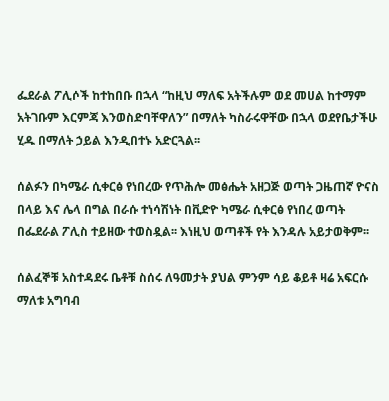ፌደራል ፖሊሶች ከተከበቡ በኋላ “ከዚህ ማለፍ አትችሉም ወደ መሀል ከተማም አትገቡም እርምጃ እንወስድባቸዋለን” በማለት ካስራሩዋቸው በኋላ ወደየቤታችሁ ሂዱ በማለት ኃይል እንዲበተኑ አድርጓል፡፡

ሰልፉን በካሜራ ሲቀርፅ የነበረው የጥሕሎ መፅሔት አዘጋጅ ወጣት ጋዜጠኛ ዮናስ በላይ እና ሌላ በግል በራሱ ተነሳሽነት በቪድዮ ካሜራ ሲቀርፅ የነበረ ወጣት በፌደራል ፖሊስ ተይዘው ተወስዷል፡፡ እነዚህ ወጣቶች የት እንዳሉ አይታወቅም፡፡

ሰልፈኞቹ አስተዳደሩ ቤቶቹ ስሰሩ ለዓመታት ያህል ምንም ሳይ ቆይቶ ዛሬ አፍርሱ ማለቱ አግባብ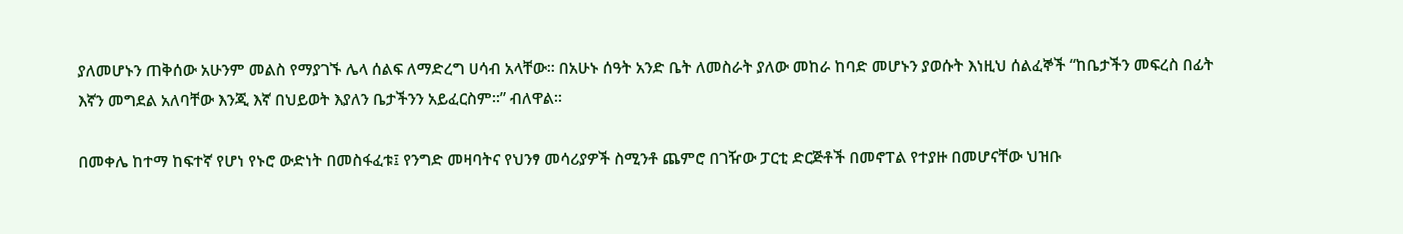ያለመሆኑን ጠቅሰው አሁንም መልስ የማያገኙ ሌላ ሰልፍ ለማድረግ ሀሳብ አላቸው፡፡ በአሁኑ ሰዓት አንድ ቤት ለመስራት ያለው መከራ ከባድ መሆኑን ያወሱት እነዚህ ሰልፈኞች “ከቤታችን መፍረስ በፊት እኛን መግደል አለባቸው እንጂ እኛ በህይወት እያለን ቤታችንን አይፈርስም፡፡” ብለዋል፡፡

በመቀሌ ከተማ ከፍተኛ የሆነ የኑሮ ውድነት በመስፋፈቱ፤ የንግድ መዛባትና የህንፃ መሳሪያዎች ስሚንቶ ጨምሮ በገዥው ፓርቲ ድርጅቶች በመኖፐል የተያዙ በመሆናቸው ህዝቡ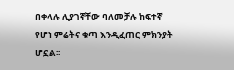በቀላሉ ሊያገኛቸው ባለመቻሉ ከፍተኛ የሆነ ምሬትና ቁጣ እንዲፈጠር ምክንያት ሆኗል፡፡